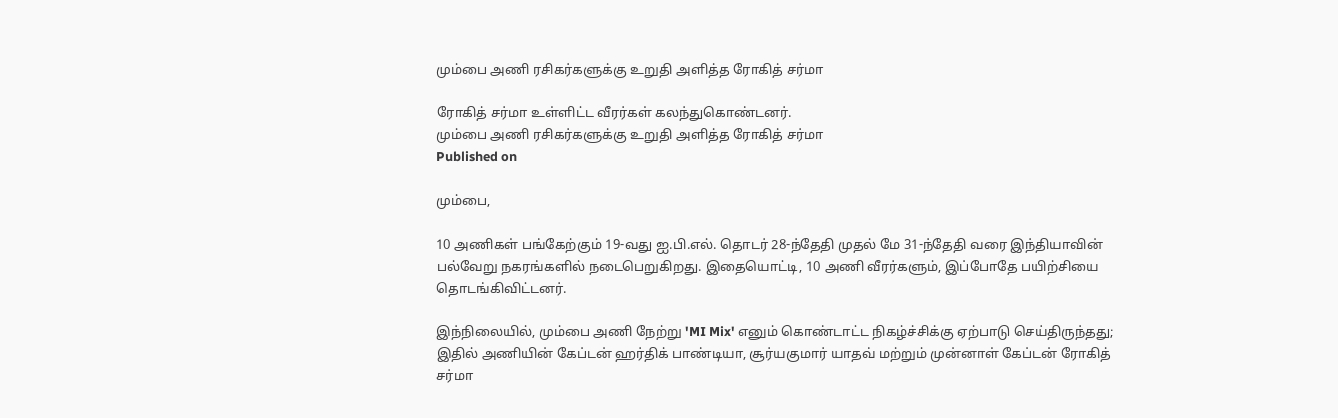மும்பை அணி ரசிகர்களுக்கு உறுதி அளித்த ரோகித் சர்மா

ரோகித் சர்மா உள்ளிட்ட வீரர்கள் கலந்துகொண்டனர்.
மும்பை அணி ரசிகர்களுக்கு உறுதி அளித்த ரோகித் சர்மா
Published on

மும்பை,

10 அணிகள் பங்கேற்கும் 19-வது ஐ.பி.எல். தொடர் 28-ந்தேதி முதல் மே 31-ந்தேதி வரை இந்தியாவின் பல்வேறு நகரங்களில் நடைபெறுகிறது. இதையொட்டி, 10 அணி வீரர்களும், இப்போதே பயிற்சியை தொடங்கிவிட்டனர்.

இந்நிலையில், மும்பை அணி நேற்று 'MI Mix' எனும் கொண்டாட்ட நிகழ்ச்சிக்கு ஏற்பாடு செய்திருந்தது; இதில் அணியின் கேப்டன் ஹர்திக் பாண்டியா, சூர்யகுமார் யாதவ் மற்றும் முன்னாள் கேப்டன் ரோகித் சர்மா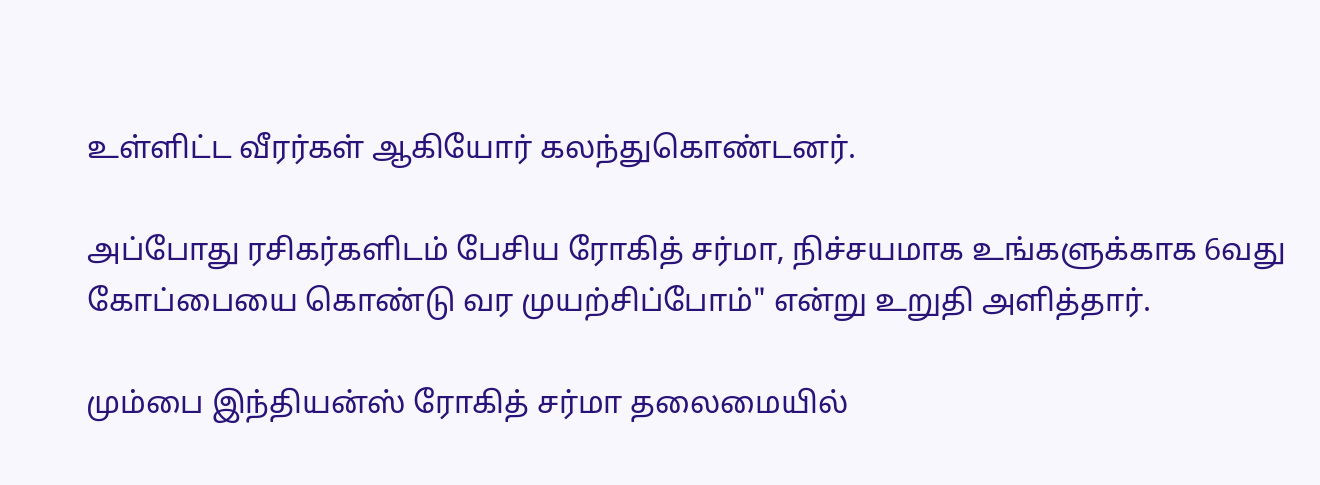உள்ளிட்ட வீரர்கள் ஆகியோர் கலந்துகொண்டனர்.

அப்போது ரசிகர்களிடம் பேசிய ரோகித் சர்மா, நிச்சயமாக உங்களுக்காக 6வது கோப்பையை கொண்டு வர முயற்சிப்போம்" என்று உறுதி அளித்தார்.

மும்பை இந்தியன்ஸ் ரோகித் சர்மா தலைமையில்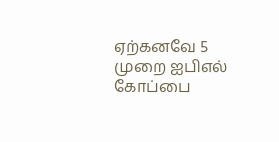ஏற்கனவே 5 முறை ஐபிஎல் கோப்பை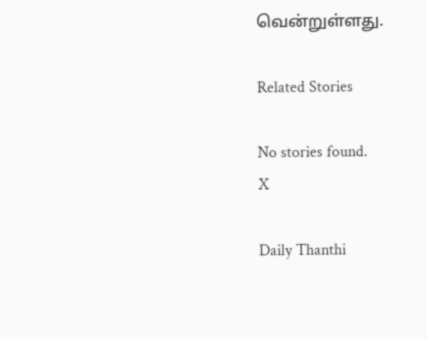வென்றுள்ளது.

Related Stories

No stories found.
X

Daily Thanthi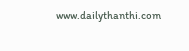www.dailythanthi.com